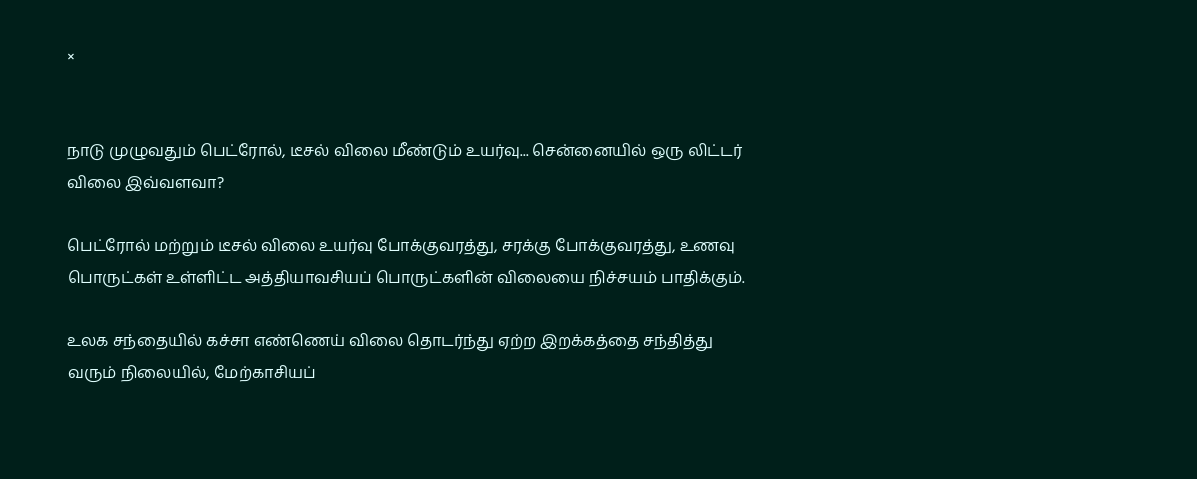×


நாடு முழுவதும் பெட்ரோல், டீசல் விலை மீண்டும் உயர்வு... சென்னையில் ஒரு லிட்டர் விலை இவ்வளவா?

பெட்ரோல் மற்றும் டீசல் விலை உயர்வு போக்குவரத்து, சரக்கு போக்குவரத்து, உணவு பொருட்கள் உள்ளிட்ட அத்தியாவசியப் பொருட்களின் விலையை நிச்சயம் பாதிக்கும்.

உலக சந்தையில் கச்சா எண்ணெய் விலை தொடர்ந்து ஏற்ற இறக்கத்தை சந்தித்து வரும் நிலையில், மேற்காசியப்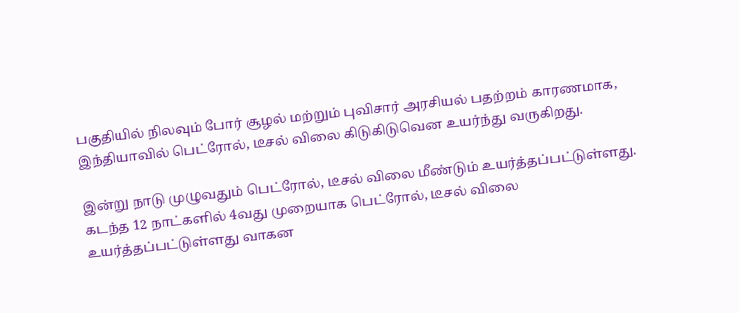பகுதியில் நிலவும் போர் சூழல் மற்றும் புவிசார் அரசியல் பதற்றம் காரணமாக, இந்தியாவில் பெட்ரோல், டீசல் விலை கிடுகிடுவென உயர்ந்து வருகிறது.

இன்று நாடு முழுவதும் பெட்ரோல், டீசல் விலை மீண்டும் உயர்த்தப்பட்டுள்ளது. கடந்த 12 நாட்களில் 4வது முறையாக பெட்ரோல், டீசல் விலை உயர்த்தப்பட்டுள்ளது வாகன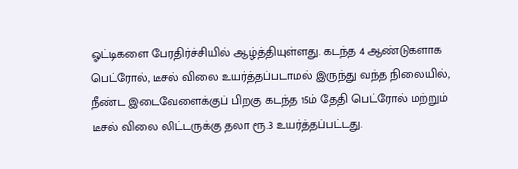ஓட்டிகளை பேரதிர்ச்சியில் ஆழ்த்தியுள்ளது. கடந்த 4 ஆண்டுகளாக பெட்ரோல், டீசல் விலை உயர்த்தப்படாமல் இருந்து வந்த நிலையில்,  நீண்ட இடைவேளைக்குப் பிறகு கடந்த 15ம் தேதி பெட்ரோல் மற்றும் டீசல் விலை லிட்டருக்கு தலா ரூ.3 உயர்த்தப்பட்டது.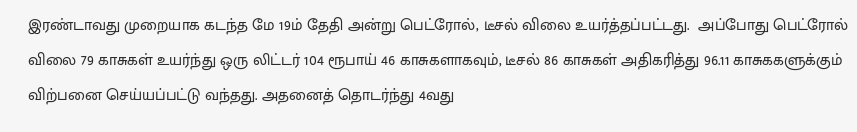இரண்டாவது முறையாக கடந்த மே 19ம் தேதி அன்று பெட்ரோல், டீசல் விலை உயர்த்தப்பட்டது.  அப்போது பெட்ரோல் விலை 79 காசுகள் உயர்ந்து ஒரு லிட்டர் 104 ரூபாய் 46 காசுகளாகவும், டீசல் 86 காசுகள் அதிகரித்து 96.11 காசுககளுக்கும் விற்பனை செய்யப்பட்டு வந்தது. அதனைத் தொடர்ந்து 4வது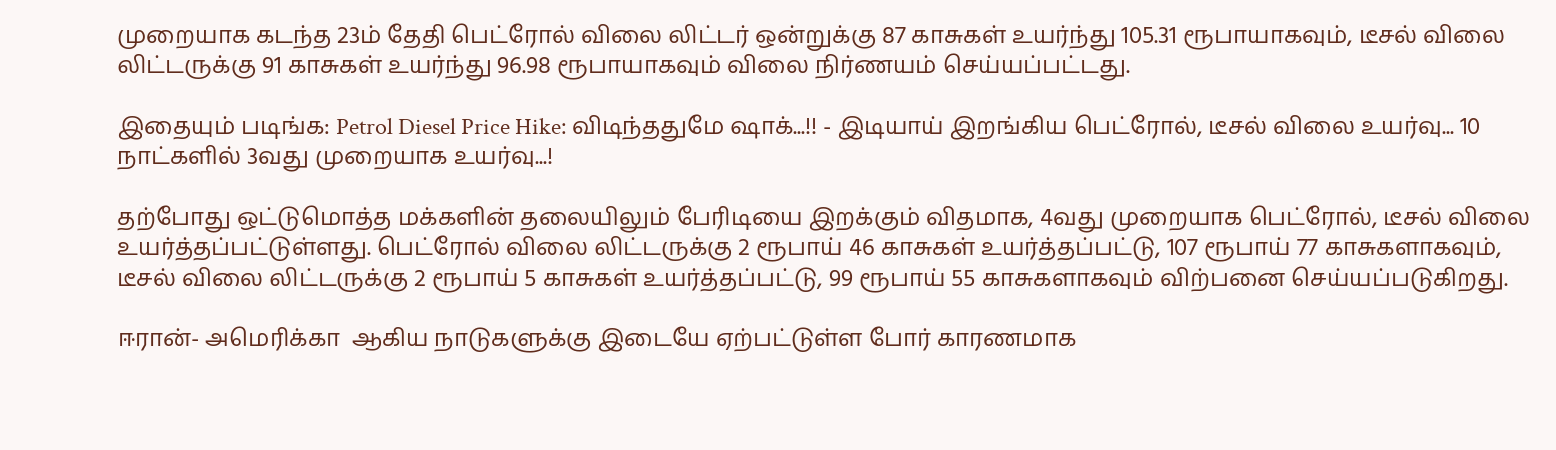முறையாக கடந்த 23ம் தேதி பெட்ரோல் விலை லிட்டர் ஒன்றுக்கு 87 காசுகள் உயர்ந்து 105.31 ரூபாயாகவும், டீசல் விலை லிட்டருக்கு 91 காசுகள் உயர்ந்து 96.98 ரூபாயாகவும் விலை நிர்ணயம் செய்யப்பட்டது.

இதையும் படிங்க: Petrol Diesel Price Hike: விடிந்ததுமே ஷாக்...!! - இடியாய் இறங்கிய பெட்ரோல், டீசல் விலை உயர்வு... 10 நாட்களில் 3வது முறையாக உயர்வு...!

தற்போது ஒட்டுமொத்த மக்களின் தலையிலும் பேரிடியை இறக்கும் விதமாக, 4வது முறையாக பெட்ரோல், டீசல் விலை உயர்த்தப்பட்டுள்ளது. பெட்ரோல் விலை லிட்டருக்கு 2 ரூபாய் 46 காசுகள் உயர்த்தப்பட்டு, 107 ரூபாய் 77 காசுகளாகவும், டீசல் விலை லிட்டருக்கு 2 ரூபாய் 5 காசுகள் உயர்த்தப்பட்டு, 99 ரூபாய் 55 காசுகளாகவும் விற்பனை செய்யப்படுகிறது.

ஈரான்- அமெரிக்கா  ஆகிய நாடுகளுக்கு இடையே ஏற்பட்டுள்ள போர் காரணமாக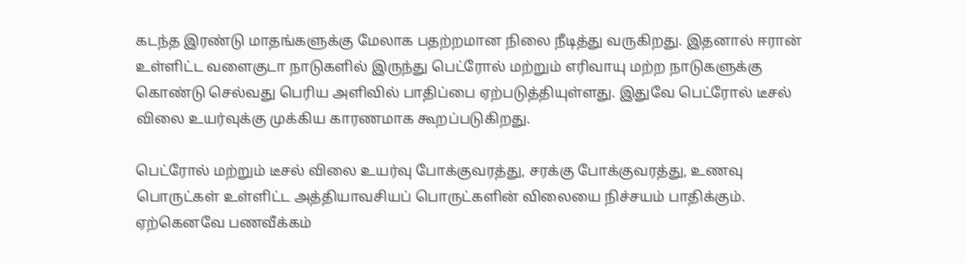கடந்த இரண்டு மாதங்களுக்கு மேலாக பதற்றமான நிலை நீடித்து வருகிறது. இதனால் ஈரான் உள்ளிட்ட வளைகுடா நாடுகளில் இருந்து பெட்ரோல் மற்றும் எரிவாயு மற்ற நாடுகளுக்கு கொண்டு செல்வது பெரிய அளிவில் பாதிப்பை ஏற்படுத்தியுள்ளது. இதுவே பெட்ரோல் டீசல் விலை உயர்வுக்கு முக்கிய காரணமாக கூறப்படுகிறது.

பெட்ரோல் மற்றும் டீசல் விலை உயர்வு போக்குவரத்து, சரக்கு போக்குவரத்து, உணவு பொருட்கள் உள்ளிட்ட அத்தியாவசியப் பொருட்களின் விலையை நிச்சயம் பாதிக்கும். ஏற்கெனவே பணவீக்கம்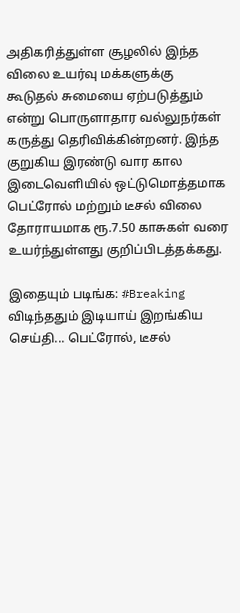அதிகரித்துள்ள சூழலில் இந்த விலை உயர்வு மக்களுக்கு கூடுதல் சுமையை ஏற்படுத்தும் என்று பொருளாதார வல்லுநர்கள் கருத்து தெரிவிக்கின்றனர். இந்த குறுகிய இரண்டு வார கால இடைவெளியில் ஒட்டுமொத்தமாக பெட்ரோல் மற்றும் டீசல் விலை தோராயமாக ரூ.7.50 காசுகள் வரை உயர்ந்துள்ளது குறிப்பிடத்தக்கது.

இதையும் படிங்க: #Breaking விடிந்ததும் இடியாய் இறங்கிய செய்தி... பெட்ரோல், டீசல்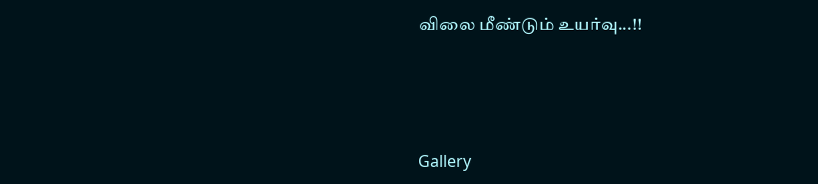விலை மீண்டும் உயர்வு...!!




Gallery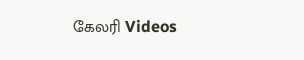கேலரி Videos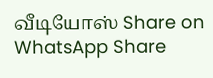வீடியோஸ் Share on WhatsApp Share